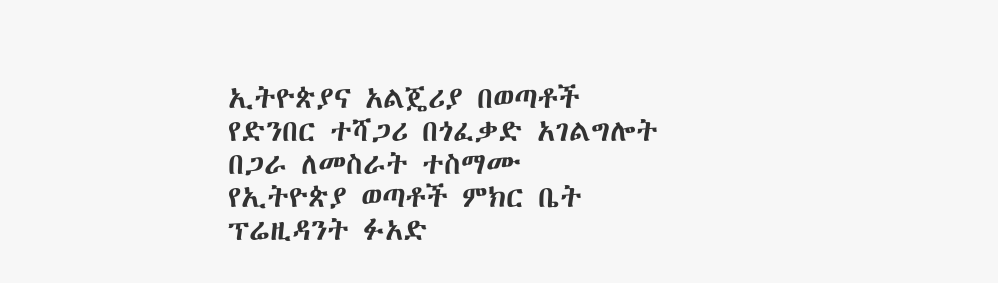ኢትዮጵያና አልጄሪያ በወጣቶች የድንበር ተሻጋሪ በጎፈቃድ አገልግሎት በጋራ ለመስራት ተስማሙ
የኢትዮጵያ ወጣቶች ምክር ቤት ፕሬዚዳንት ፉአድ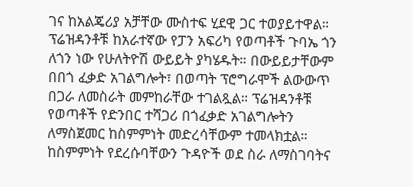ገና ከአልጄሪያ አቻቸው ሙስተፍ ሂደዊ ጋር ተወያይተዋል። ፕሬዝዳንቶቹ ከአራተኛው የፓን አፍሪካ የወጣቶች ጉባኤ ጎን ለጎን ነው የሁለትዮሽ ውይይት ያካሄዱት። በውይይታቸውም በበጎ ፈቃድ አገልግሎት፣ በወጣት ፕሮግራሞች ልውውጥ በጋራ ለመስራት መምከራቸው ተገልጿል። ፕሬዝዳንቶቹ የወጣቶች የድንበር ተሻጋሪ በጎፈቃድ አገልግሎትን ለማስጀመር ከስምምነት መድረሳቸውም ተመላክቷል። ከስምምነት የደረሱባቸውን ጉዳዮች ወደ ስራ ለማስገባትና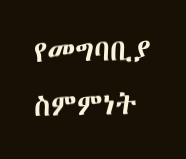የመግባቢያ ስምምነት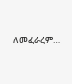ለመፈራረም…